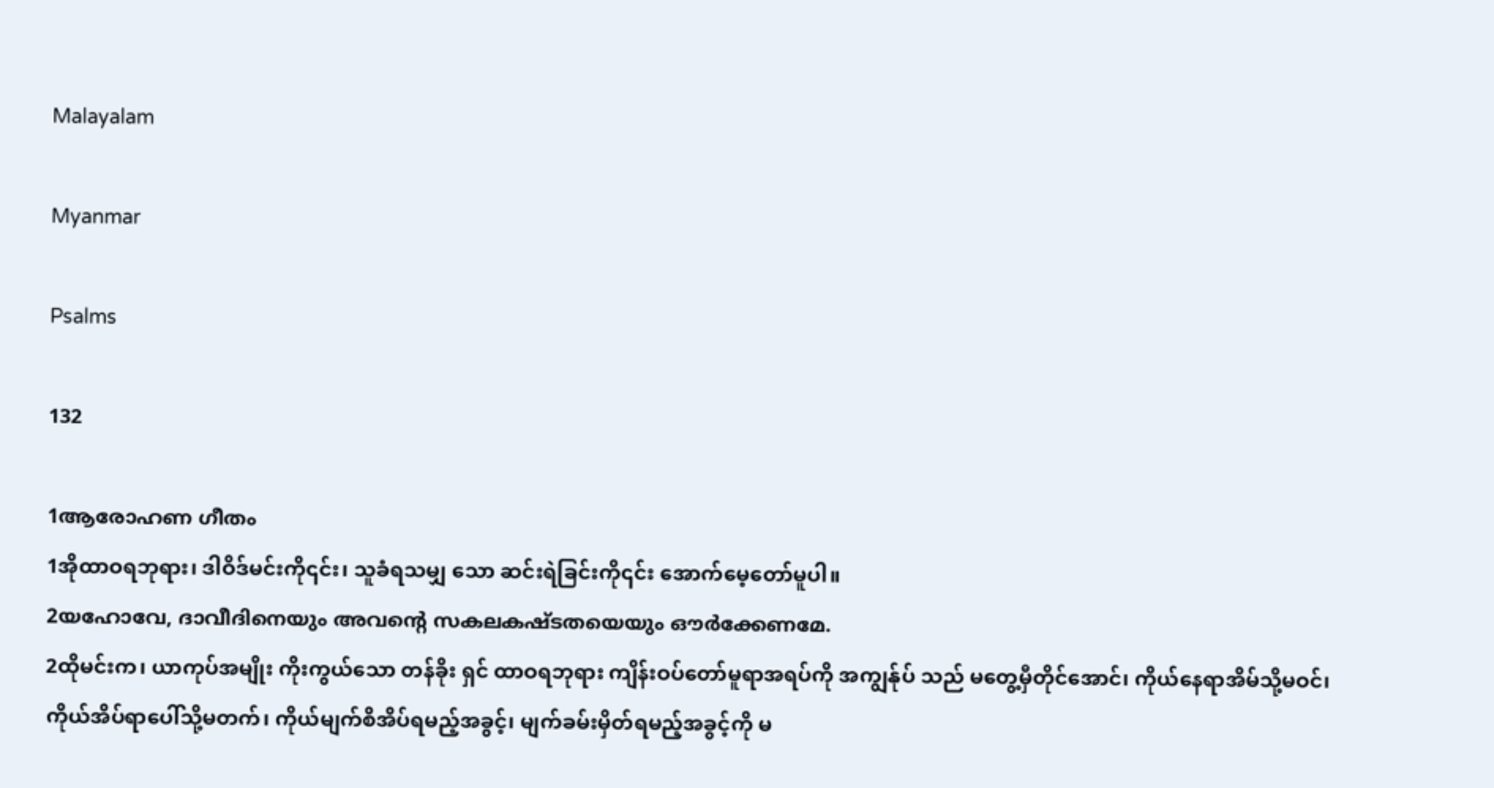Malayalam

Myanmar

Psalms

132

1ആരോഹണ ഗീതം
1အိုထာဝရဘုရား၊ ဒါဝိဒ်မင်းကို၎င်း၊ သူခံရသမျှ သော ဆင်းရဲခြင်းကို၎င်း အောက်မေ့တော်မူပါ။
2യഹോവേ, ദാവീദിനെയും അവന്റെ സകലകഷ്ടതയെയും ഔര്‍ക്കേണമേ.
2ထိုမင်းက၊ ယာကုပ်အမျိုး ကိုးကွယ်သော တန်ခိုး ရှင် ထာဝရဘုရား ကျိန်းဝပ်တော်မူရာအရပ်ကို အကျွန်ုပ် သည် မတွေ့မှီတိုင်အောင်၊ ကိုယ်နေရာအိမ်သို့မဝင်၊ ကိုယ်အိပ်ရာပေါ်သို့မတက်၊ ကိုယ်မျက်စိအိပ်ရမည့်အခွင့်၊ မျက်ခမ်းမှိတ်ရမည့်အခွင့်ကို မ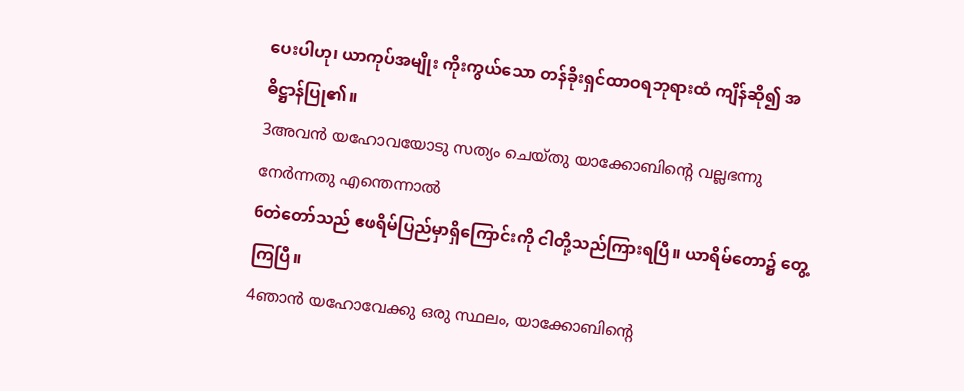ပေးပါဟု၊ ယာကုပ်အမျိုး ကိုးကွယ်သော တန်ခိုးရှင်ထာဝရဘုရားထံ ကျိန်ဆို၍ အဓိဋ္ဌာန်ပြု၏။
3അവന്‍ യഹോവയോടു സത്യം ചെയ്തു യാക്കോബിന്റെ വല്ലഭന്നു നേര്‍ന്നതു എന്തെന്നാല്‍
6တဲတော်သည် ဧဖရိမ်ပြည်မှာရှိကြောင်းကို ငါတို့သည်ကြားရပြီ။ ယာရိမ်တော၌ တွေ့ကြပြီ။
4ഞാന്‍ യഹോവേക്കു ഒരു സ്ഥലം, യാക്കോബിന്റെ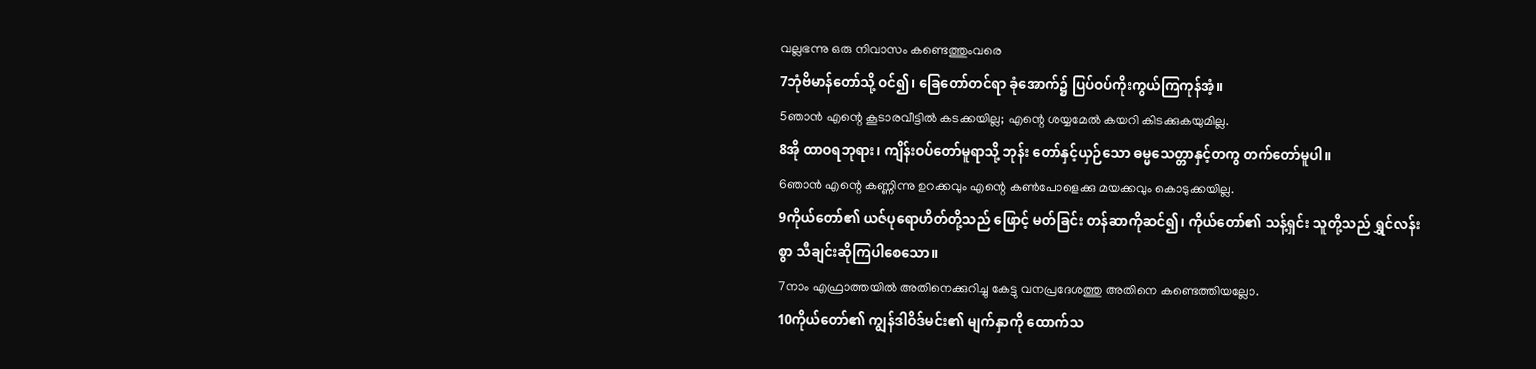വല്ലഭന്നു ഒരു നിവാസം കണ്ടെത്തുംവരെ
7ဘုံဗိမာန်တော်သို့ ဝင်၍၊ ခြေတော်တင်ရာ ခုံအောက်၌ ပြပ်ဝပ်ကိုးကွယ်ကြကုန်အံ့။
5ഞാന്‍ എന്റെ കൂടാരവീട്ടില്‍ കടക്കയില്ല; എന്റെ ശയ്യമേല്‍ കയറി കിടക്കുകയുമില്ല.
8အို ထာဝရဘုရား၊ ကျိန်းဝပ်တော်မူရာသို့ ဘုန်း တော်နှင့်ယှဉ်သော ဓမ္မသေတ္တာနှင့်တကွ တက်တော်မူပါ။
6ഞാന്‍ എന്റെ കണ്ണിന്നു ഉറക്കവും എന്റെ കണ്‍പോളെക്കു മയക്കവും കൊടുക്കയില്ല.
9ကိုယ်တော်၏ ယဇ်ပုရောဟိတ်တို့သည် ဖြောင့် မတ်ခြင်း တန်ဆာကိုဆင်၍၊ ကိုယ်တော်၏ သန့်ရှင်း သူတို့သည် ရွှင်လန်းစွာ သီချင်းဆိုကြပါစေသော။
7നാം എഫ്രാത്തയില്‍ അതിനെക്കുറിച്ചു കേട്ടു വനപ്രദേശത്തു അതിനെ കണ്ടെത്തിയല്ലോ.
10ကိုယ်တော်၏ ကျွန်ဒါဝိဒ်မင်း၏ မျက်နှာကို ထောက်သ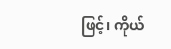ဖြင့်၊ ကိုယ်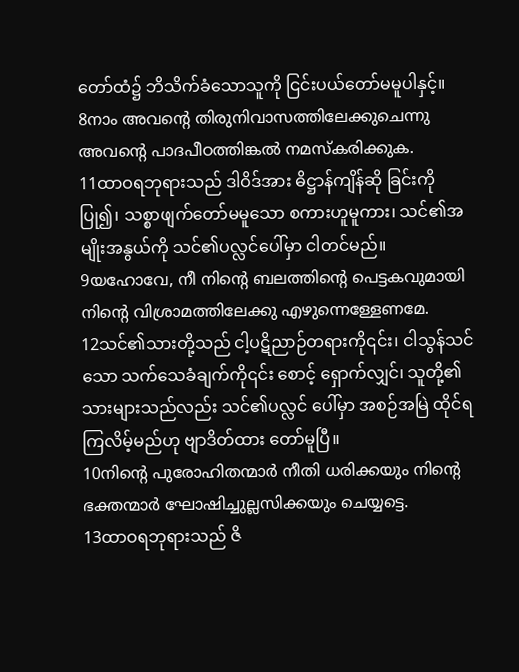တော်ထံ၌ ဘိသိက်ခံသောသူကို ငြင်းပယ်တော်မမူပါနှင့်။
8നാം അവന്റെ തിരുനിവാസത്തിലേക്കുചെന്നു അവന്റെ പാദപീഠത്തിങ്കല്‍ നമസ്കരിക്കുക.
11ထာဝရဘုရားသည် ဒါဝိဒ်အား ဓိဋ္ဌာန်ကျိန်ဆို ခြင်းကိုပြု၍၊ သစ္စာဖျက်တော်မမူသော စကားဟူမူကား၊ သင်၏အမျိုးအနွယ်ကို သင်၏ပလ္လင်ပေါ်မှာ ငါတင်မည်။
9യഹോവേ, നീ നിന്റെ ബലത്തിന്റെ പെട്ടകവുമായി നിന്റെ വിശ്രാമത്തിലേക്കു എഴുന്നെള്ളേണമേ.
12သင်၏သားတို့သည် ငါ့ပဋိညာဉ်တရားကို၎င်း၊ ငါသွန်သင်သော သက်သေခံချက်ကို၎င်း စောင့် ရှောက်လျှင်၊ သူတို့၏သားများသည်လည်း သင်၏ပလ္လင် ပေါ်မှာ အစဉ်အမြဲ ထိုင်ရကြလိမ့်မည်ဟု ဗျာဒိတ်ထား တော်မူပြီ။
10നിന്റെ പുരോഹിതന്മാര്‍ നീതി ധരിക്കയും നിന്റെ ഭക്തന്മാര്‍ ഘോഷിച്ചുല്ലസിക്കയും ചെയ്യട്ടെ.
13ထာဝရဘုရားသည် ဇိ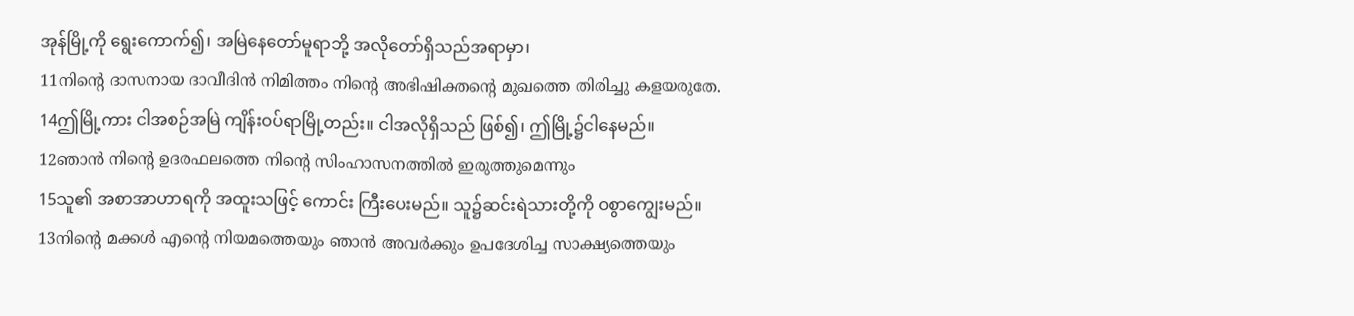အုန်မြို့ကို ရွေးကောက်၍၊ အမြဲနေတော်မူရာဘို့ အလိုတော်ရှိသည်အရာမှာ၊
11നിന്റെ ദാസനായ ദാവീദിന്‍ നിമിത്തം നിന്റെ അഭിഷിക്തന്റെ മുഖത്തെ തിരിച്ചു കളയരുതേ.
14ဤမြို့ကား ငါအစဉ်အမြဲ ကျိန်းဝပ်ရာမြို့တည်း။ ငါအလိုရှိသည် ဖြစ်၍၊ ဤမြို့၌ငါနေမည်။
12ഞാന്‍ നിന്റെ ഉദരഫലത്തെ നിന്റെ സിംഹാസനത്തില്‍ ഇരുത്തുമെന്നും
15သူ၏ အစာအာဟာရကို အထူးသဖြင့် ကောင်း ကြီးပေးမည်။ သူ၌ဆင်းရဲသားတို့ကို ဝစွာကျွေးမည်။
13നിന്റെ മക്കള്‍ എന്റെ നിയമത്തെയും ഞാന്‍ അവര്‍ക്കും ഉപദേശിച്ച സാക്ഷ്യത്തെയും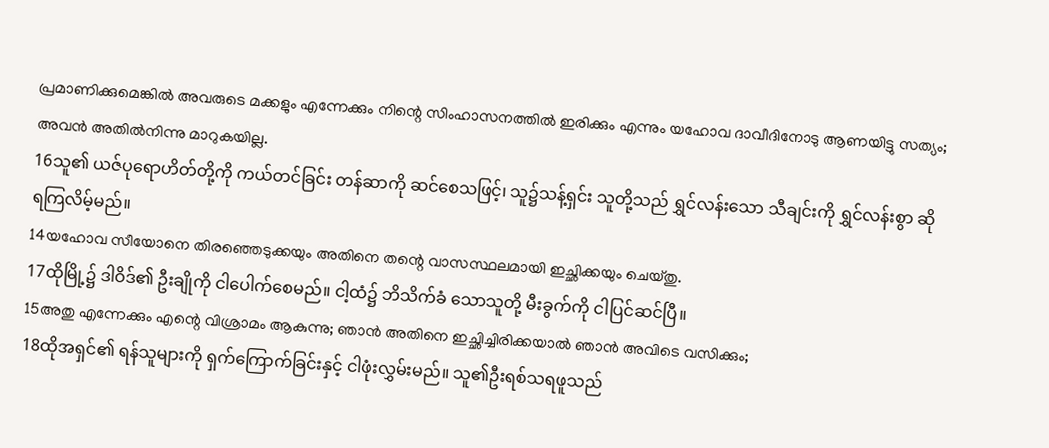പ്രമാണിക്കുമെങ്കില്‍ അവരുടെ മക്കളും എന്നേക്കും നിന്റെ സിംഹാസനത്തില്‍ ഇരിക്കും എന്നും യഹോവ ദാവീദിനോടു ആണയിട്ടു സത്യം; അവന്‍ അതില്‍നിന്നു മാറുകയില്ല.
16သူ၏ ယဇ်ပုရောဟိတ်တို့ကို ကယ်တင်ခြင်း တန်ဆာကို ဆင်စေသဖြင့်၊ သူ၌သန့်ရှင်း သူတို့သည် ရွှင်လန်းသော သီချင်းကို ရွှင်လန်းစွာ ဆိုရကြလိမ့်မည်။
14യഹോവ സീയോനെ തിരഞ്ഞെടുക്കയും അതിനെ തന്റെ വാസസ്ഥലമായി ഇച്ഛിക്കയും ചെയ്തു.
17ထိုမြို့၌ ဒါဝိဒ်၏ ဦးချိုကို ငါပေါက်စေမည်။ ငါ့ထံ၌ ဘိသိက်ခံ သောသူတို့ မီးခွက်ကို ငါပြင်ဆင်ပြီ။
15അതു എന്നേക്കും എന്റെ വിശ്രാമം ആകുന്നു; ഞാന്‍ അതിനെ ഇച്ഛിച്ചിരിക്കയാല്‍ ഞാന്‍ അവിടെ വസിക്കും;
18ထိုအရှင်၏ ရန်သူများကို ရှက်ကြောက်ခြင်းနှင့် ငါဖုံးလွှမ်းမည်။ သူ၏ဦးရစ်သရဖူသည်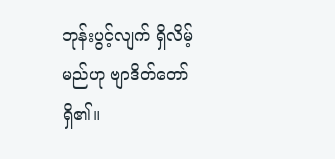ဘုန်းပွင့်လျက် ရှိလိမ့်မည်ဟု ဗျာဒိတ်တော်ရှိ၏။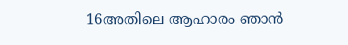16അതിലെ ആഹാരം ഞാന്‍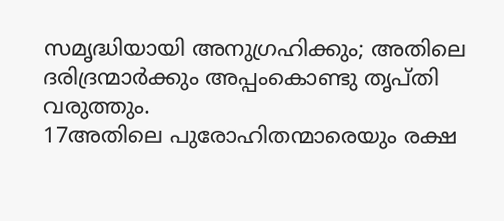സമൃദ്ധിയായി അനുഗ്രഹിക്കും; അതിലെ ദരിദ്രന്മാര്‍ക്കും അപ്പംകൊണ്ടു തൃപ്തി വരുത്തും.
17അതിലെ പുരോഹിതന്മാരെയും രക്ഷ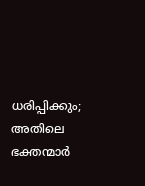ധരിപ്പിക്കും; അതിലെ ഭക്തന്മാര്‍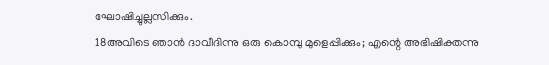ഘോഷിച്ചുല്ലസിക്കും.
18അവിടെ ഞാന്‍ ദാവീദിന്നു ഒരു കൊമ്പു മുളെപ്പിക്കും; എന്റെ അഭിഷിക്തന്നു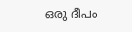ഒരു ദീപം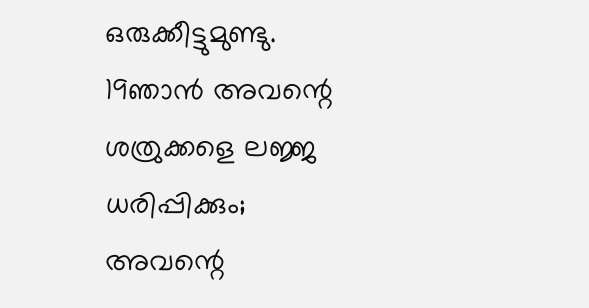ഒരുക്കീട്ടുമുണ്ടു.
19ഞാന്‍ അവന്റെ ശത്രുക്കളെ ലജ്ജ ധരിപ്പിക്കും; അവന്റെ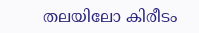തലയിലോ കിരീടം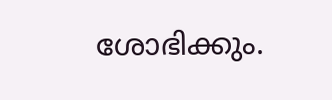ശോഭിക്കും.